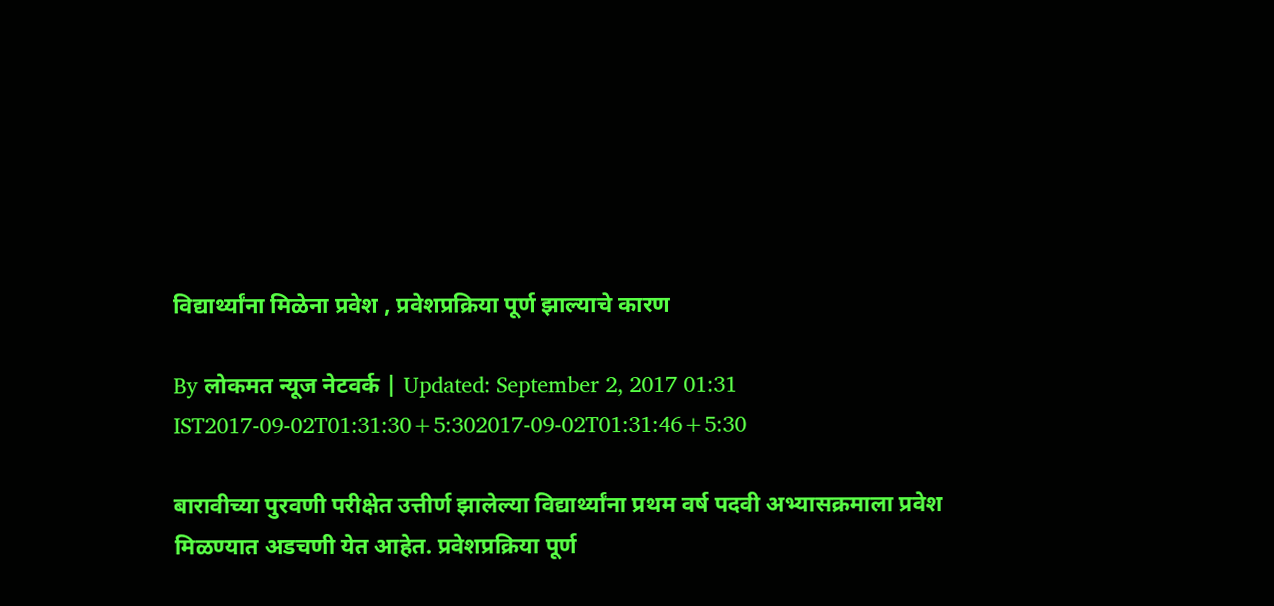विद्यार्थ्यांना मिळेना प्रवेश , प्रवेशप्रक्रिया पूर्ण झाल्याचे कारण

By लोकमत न्यूज नेटवर्क | Updated: September 2, 2017 01:31 IST2017-09-02T01:31:30+5:302017-09-02T01:31:46+5:30

बारावीच्या पुरवणी परीक्षेत उत्तीर्ण झालेल्या विद्यार्थ्यांना प्रथम वर्ष पदवी अभ्यासक्रमाला प्रवेश मिळण्यात अडचणी येत आहेत. प्रवेशप्रक्रिया पूर्ण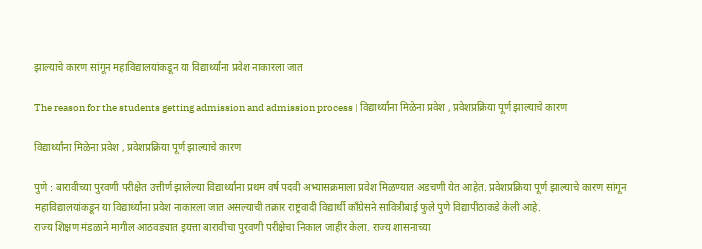झाल्याचे कारण सांगून महाविद्यालयांकडून या विद्यार्थ्यांना प्रवेश नाकारला जात

The reason for the students getting admission and admission process | विद्यार्थ्यांना मिळेना प्रवेश , प्रवेशप्रक्रिया पूर्ण झाल्याचे कारण

विद्यार्थ्यांना मिळेना प्रवेश , प्रवेशप्रक्रिया पूर्ण झाल्याचे कारण

पुणे : बारावीच्या पुरवणी परीक्षेत उत्तीर्ण झालेल्या विद्यार्थ्यांना प्रथम वर्ष पदवी अभ्यासक्रमाला प्रवेश मिळण्यात अडचणी येत आहेत. प्रवेशप्रक्रिया पूर्ण झाल्याचे कारण सांगून महाविद्यालयांकडून या विद्यार्थ्यांना प्रवेश नाकारला जात असल्याची तक्रार राष्ट्रवादी विद्यार्थी काँग्रेसने सावित्रीबाई फुले पुणे विद्यापीठाकडे केली आहे.
राज्य शिक्षण मंडळाने मागील आठवड्यात इयत्ता बारावीचा पुरवणी परीक्षेचा निकाल जाहीर केला. राज्य शासनाच्या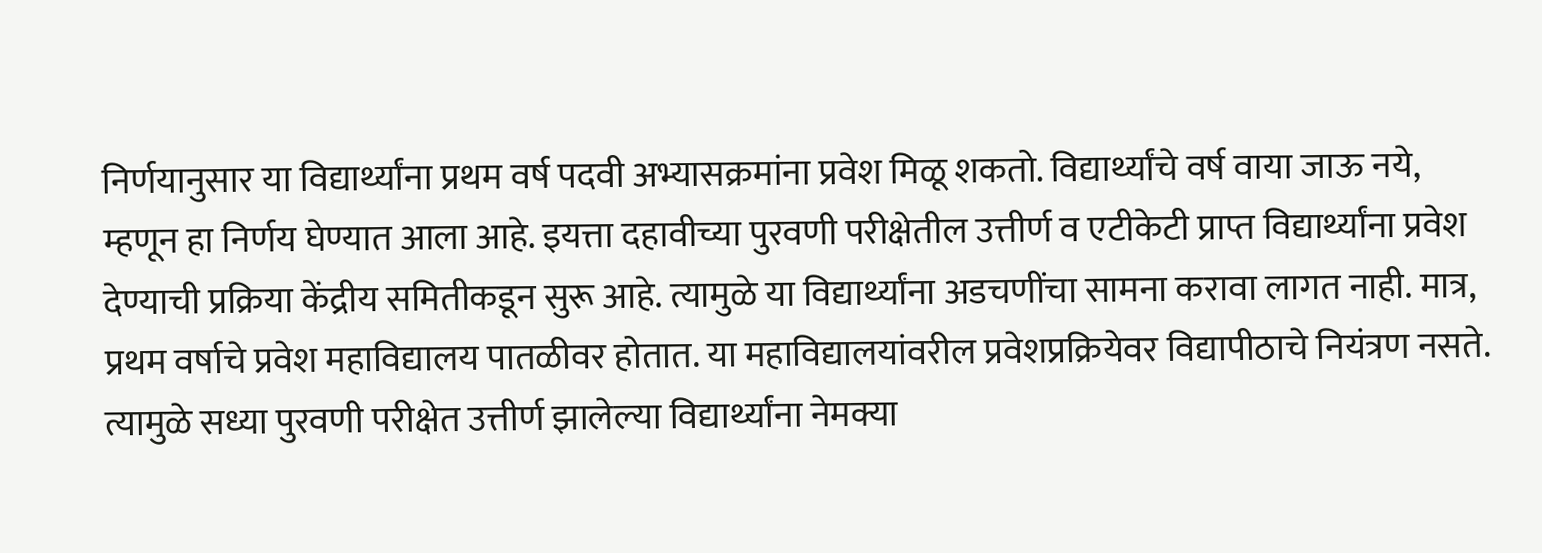निर्णयानुसार या विद्यार्थ्यांना प्रथम वर्ष पदवी अभ्यासक्रमांना प्रवेश मिळू शकतो. विद्यार्थ्यांचे वर्ष वाया जाऊ नये, म्हणून हा निर्णय घेण्यात आला आहे. इयत्ता दहावीच्या पुरवणी परीक्षेतील उत्तीर्ण व एटीकेटी प्राप्त विद्यार्थ्यांना प्रवेश देण्याची प्रक्रिया केंद्रीय समितीकडून सुरू आहे. त्यामुळे या विद्यार्थ्यांना अडचणींचा सामना करावा लागत नाही. मात्र, प्रथम वर्षाचे प्रवेश महाविद्यालय पातळीवर होतात. या महाविद्यालयांवरील प्रवेशप्रक्रियेवर विद्यापीठाचे नियंत्रण नसते. त्यामुळे सध्या पुरवणी परीक्षेत उत्तीर्ण झालेल्या विद्यार्थ्यांना नेमक्या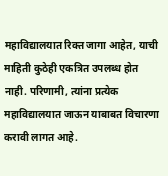महाविद्यालयात रिक्त जागा आहेत, याची माहिती कुठेही एकत्रित उपलब्ध होत नाही. परिणामी, त्यांना प्रत्येक महाविद्यालयात जाऊन याबाबत विचारणा करावी लागत आहे.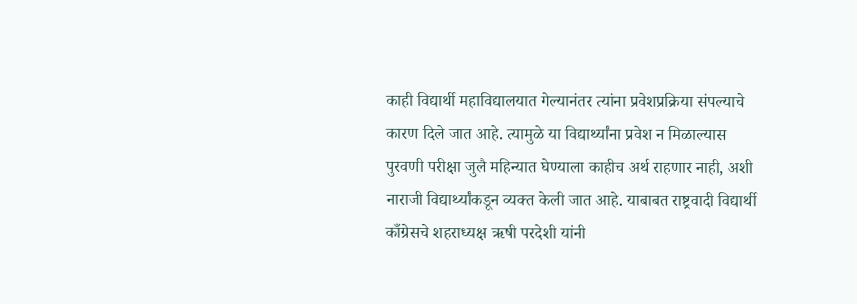काही विद्यार्थी महाविद्यालयात गेल्यानंतर त्यांना प्रवेशप्रक्रिया संपल्याचे कारण दिले जात आहे. त्यामुळे या विद्यार्थ्यांना प्रवेश न मिळाल्यास पुरवणी परीक्षा जुलै महिन्यात घेण्याला काहीच अर्थ राहणार नाही, अशी नाराजी विद्यार्थ्यांकडून व्यक्त केली जात आहे. याबाबत राष्ट्रवादी विद्यार्थी काँग्रेसचे शहराध्यक्ष ऋषी परदेशी यांनी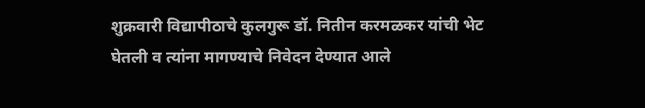शुक्रवारी विद्यापीठाचे कुलगुरू डॉ. नितीन करमळकर यांची भेट घेतली व त्यांना मागण्याचे निवेदन देण्यात आले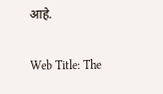आहे.

Web Title: The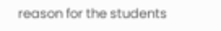reason for the students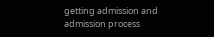getting admission and admission process